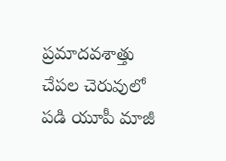ప్రమాదవశాత్తు చేపల చెరువులో పడి యూపీ మాజీ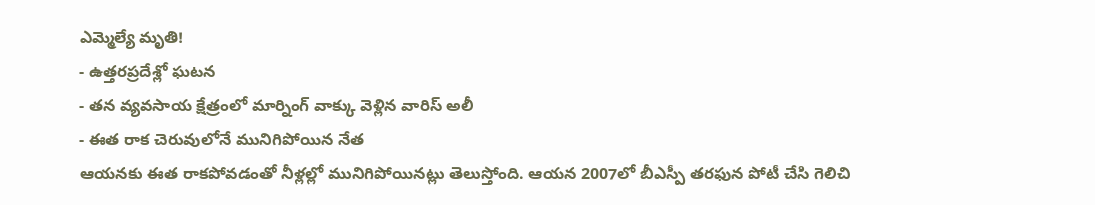ఎమ్మెల్యే మృతి!
- ఉత్తరప్రదేశ్లో ఘటన
- తన వ్యవసాయ క్షేత్రంలో మార్నింగ్ వాక్కు వెళ్లిన వారిస్ అలీ
- ఈత రాక చెరువులోనే మునిగిపోయిన నేత
ఆయనకు ఈత రాకపోవడంతో నీళ్లల్లో మునిగిపోయినట్లు తెలుస్తోంది. ఆయన 2007లో బీఎస్పీ తరఫున పోటీ చేసి గెలిచి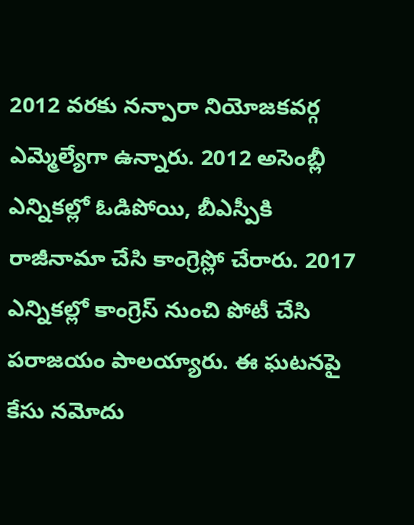2012 వరకు నన్పారా నియోజకవర్గ ఎమ్మెల్యేగా ఉన్నారు. 2012 అసెంబ్లీ ఎన్నికల్లో ఓడిపోయి, బీఎస్పీకి రాజీనామా చేసి కాంగ్రెస్లో చేరారు. 2017 ఎన్నికల్లో కాంగ్రెస్ నుంచి పోటీ చేసి పరాజయం పాలయ్యారు. ఈ ఘటనపై కేసు నమోదు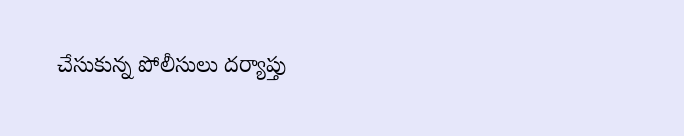చేసుకున్న పోలీసులు దర్యాప్తు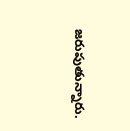జరుపుతున్నారు.